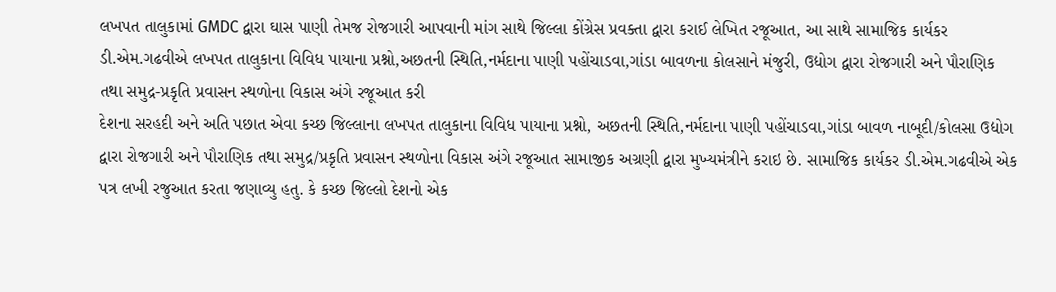લખપત તાલુકામાં GMDC દ્વારા ઘાસ પાણી તેમજ રોજગારી આપવાની માંગ સાથે જિલ્લા કોંગ્રેસ પ્રવક્તા દ્વારા કરાઈ લેખિત રજૂઆત, આ સાથે સામાજિક કાર્યકર ડી.એમ.ગઢવીએ લખપત તાલુકાના વિવિધ પાયાના પ્રશ્નો,અછતની સ્થિતિ,નર્મદાના પાણી પહોંચાડવા,ગાંડા બાવળના કોલસાને મંજુરી, ઉદ્યોગ દ્વારા રોજગારી અને પૌરાણિક તથા સમુદ્ર-પ્રકૃતિ પ્રવાસન સ્થળોના વિકાસ અંગે રજૂઆત કરી
દેશના સરહદી અને અતિ પછાત એવા કચ્છ જિલ્લાના લખપત તાલુકાના વિવિધ પાયાના પ્રશ્નો, અછતની સ્થિતિ,નર્મદાના પાણી પહોંચાડવા,ગાંડા બાવળ નાબૂદી/કોલસા ઉદ્યોગ દ્વારા રોજગારી અને પૌરાણિક તથા સમુદ્ર/પ્રકૃતિ પ્રવાસન સ્થળોના વિકાસ અંગે રજૂઆત સામાજીક અગ્રણી દ્વારા મુખ્યમંત્રીને કરાઇ છે. સામાજિક કાર્યકર ડી.એમ.ગઢવીએ એક પત્ર લખી રજુઆત કરતા જણાવ્યુ હતુ. કે કચ્છ જિલ્લો દેશનો એક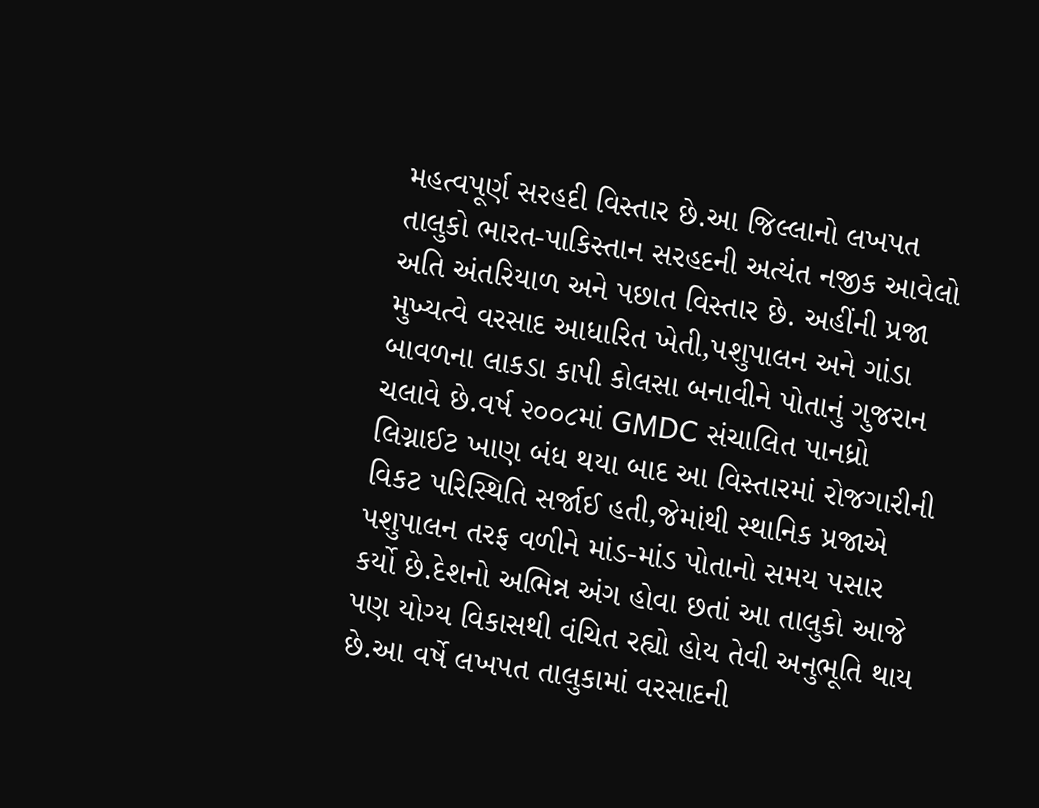મહત્વપૂર્ણ સરહદી વિસ્તાર છે.આ જિલ્લાનો લખપત તાલુકો ભારત-પાકિસ્તાન સરહદની અત્યંત નજીક આવેલો અતિ અંતરિયાળ અને પછાત વિસ્તાર છે. અહીંની પ્રજા મુખ્યત્વે વરસાદ આધારિત ખેતી,પશુપાલન અને ગાંડા બાવળના લાકડા કાપી કોલસા બનાવીને પોતાનું ગુજરાન ચલાવે છે.વર્ષ ૨૦૦૮માં GMDC સંચાલિત પાનધ્રો લિગ્નાઈટ ખાણ બંધ થયા બાદ આ વિસ્તારમાં રોજગારીની વિકટ પરિસ્થિતિ સર્જાઈ હતી,જેમાંથી સ્થાનિક પ્રજાએ પશુપાલન તરફ વળીને માંડ-માંડ પોતાનો સમય પસાર કર્યો છે.દેશનો અભિન્ન અંગ હોવા છતાં આ તાલુકો આજે પણ યોગ્ય વિકાસથી વંચિત રહ્યો હોય તેવી અનુભૂતિ થાય છે.આ વર્ષે લખપત તાલુકામાં વરસાદની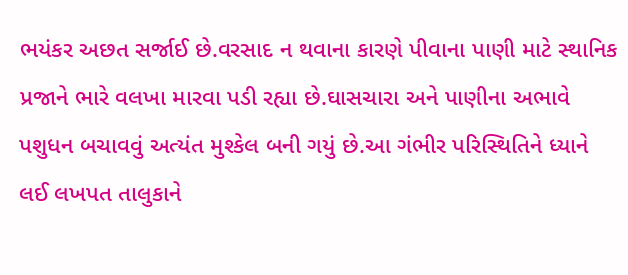ભયંકર અછત સર્જાઈ છે.વરસાદ ન થવાના કારણે પીવાના પાણી માટે સ્થાનિક પ્રજાને ભારે વલખા મારવા પડી રહ્યા છે.ઘાસચારા અને પાણીના અભાવે પશુધન બચાવવું અત્યંત મુશ્કેલ બની ગયું છે.આ ગંભીર પરિસ્થિતિને ધ્યાને લઈ લખપત તાલુકાને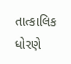તાત્કાલિક ધોરણે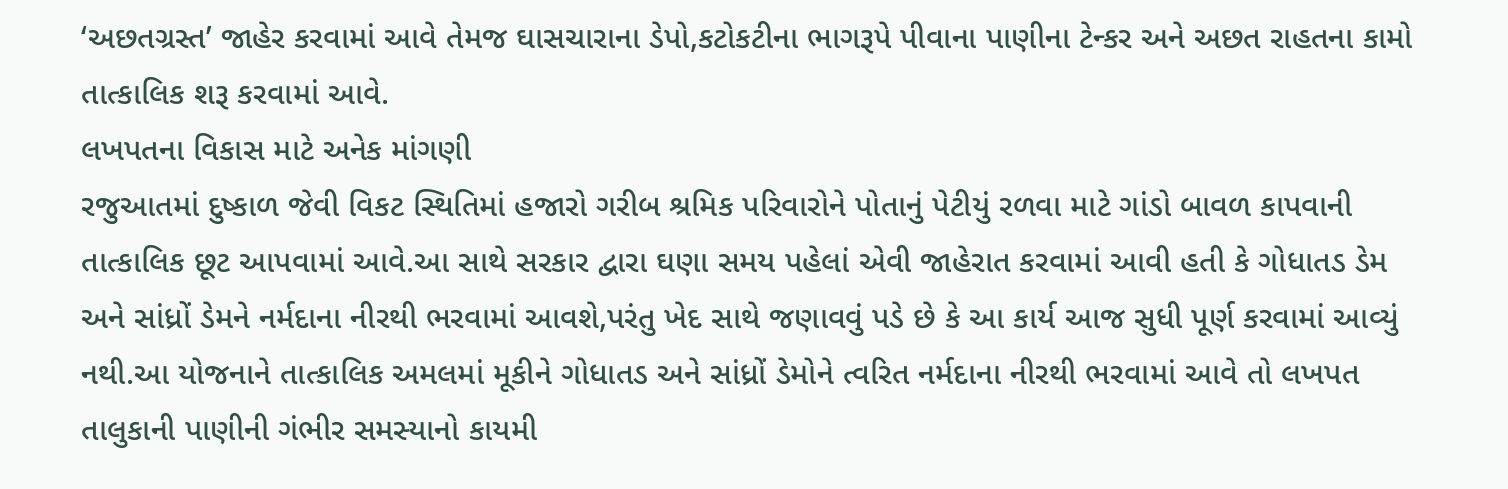‘અછતગ્રસ્ત’ જાહેર કરવામાં આવે તેમજ ઘાસચારાના ડેપો,કટોકટીના ભાગરૂપે પીવાના પાણીના ટેન્કર અને અછત રાહતના કામો તાત્કાલિક શરૂ કરવામાં આવે.
લખપતના વિકાસ માટે અનેક માંગણી
રજુઆતમાં દુષ્કાળ જેવી વિકટ સ્થિતિમાં હજારો ગરીબ શ્રમિક પરિવારોને પોતાનું પેટીયું રળવા માટે ગાંડો બાવળ કાપવાની તાત્કાલિક છૂટ આપવામાં આવે.આ સાથે સરકાર દ્વારા ઘણા સમય પહેલાં એવી જાહેરાત કરવામાં આવી હતી કે ગોધાતડ ડેમ અને સાંધ્રોં ડેમને નર્મદાના નીરથી ભરવામાં આવશે,પરંતુ ખેદ સાથે જણાવવું પડે છે કે આ કાર્ય આજ સુધી પૂર્ણ કરવામાં આવ્યું નથી.આ યોજનાને તાત્કાલિક અમલમાં મૂકીને ગોધાતડ અને સાંધ્રોં ડેમોને ત્વરિત નર્મદાના નીરથી ભરવામાં આવે તો લખપત તાલુકાની પાણીની ગંભીર સમસ્યાનો કાયમી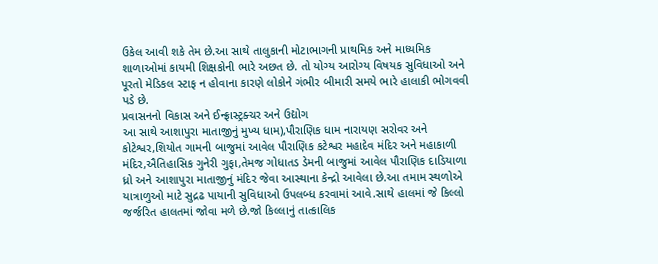ઉકેલ આવી શકે તેમ છે.આ સાથે તાલુકાની મોટાભાગની પ્રાથમિક અને માધ્યમિક શાળાઓમાં કાયમી શિક્ષકોની ભારે અછત છે. તો યોગ્ય આરોગ્ય વિષયક સુવિધાઓ અને પૂરતો મેડિકલ સ્ટાફ ન હોવાના કારણે લોકોને ગંભીર બીમારી સમયે ભારે હાલાકી ભોગવવી પડે છે.
પ્રવાસનનો વિકાસ અને ઈન્ફ્રાસ્ટ્રક્ચર અને ઉદ્યોગ
આ સાથે આશાપુરા માતાજીનું મુખ્ય ધામ),પૌરાણિક ધામ નારાયણ સરોવર અને કોટેશ્વર,શિયોત ગામની બાજુમાં આવેલ પૌરાણિક કટેશ્વર મહાદેવ મંદિર અને મહાકાળી મંદિર,ઐતિહાસિક ગુનેરી ગુફા,તેમજ ગોધાતડ ડેમની બાજુમાં આવેલ પૌરાણિક દાડિયાળા ધ્રો અને આશાપુરા માતાજીનું મંદિર જેવા આસ્થાના કેન્દ્રો આવેલા છે.આ તમામ સ્થળોએ યાત્રાળુઓ માટે સુદ્રઢ પાયાની સુવિધાઓ ઉપલબ્ધ કરવામાં આવે.સાથે હાલમાં જે કિલ્લો જર્જરિત હાલતમાં જોવા મળે છે.જો કિલ્લાનું તાત્કાલિક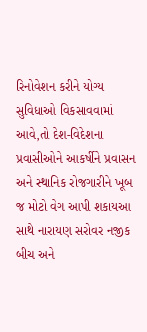રિનોવેશન કરીને યોગ્ય સુવિધાઓ વિકસાવવામાં આવે,તો દેશ-વિદેશના પ્રવાસીઓને આકર્ષીને પ્રવાસન અને સ્થાનિક રોજગારીને ખૂબ જ મોટો વેગ આપી શકાયઆ સાથે નારાયણ સરોવર નજીક બીચ અને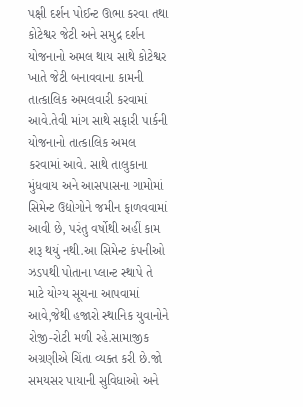પક્ષી દર્શન પોઈન્ટ ઊભા કરવા તથા કોટેશ્વર જેટી અને સમુદ્ર દર્શન યોજનાનો અમલ થાય સાથે કોટેશ્વર ખાતે જેટી બનાવવાના કામની તાત્કાલિક અમલવારી કરવામાં આવે.તેવી માંગ સાથે સફારી પાર્કની યોજનાનો તાત્કાલિક અમલ કરવામાં આવે. સાથે તાલુકાના મુંધવાય અને આસપાસના ગામોમાં સિમેન્ટ ઉદ્યોગોને જમીન ફાળવવામાં આવી છે, પરંતુ વર્ષોથી અહીં કામ શરૂ થયું નથી.આ સિમેન્ટ કંપનીઓ ઝડપથી પોતાના પ્લાન્ટ સ્થાપે તે માટે યોગ્ય સૂચના આપવામાં આવે,જેથી હજારો સ્થાનિક યુવાનોને રોજી-રોટી મળી રહે.સામાજીક અગ્રણીએ ચિંતા વ્યક્ત કરી છે.જો સમયસર પાયાની સુવિધાઓ અને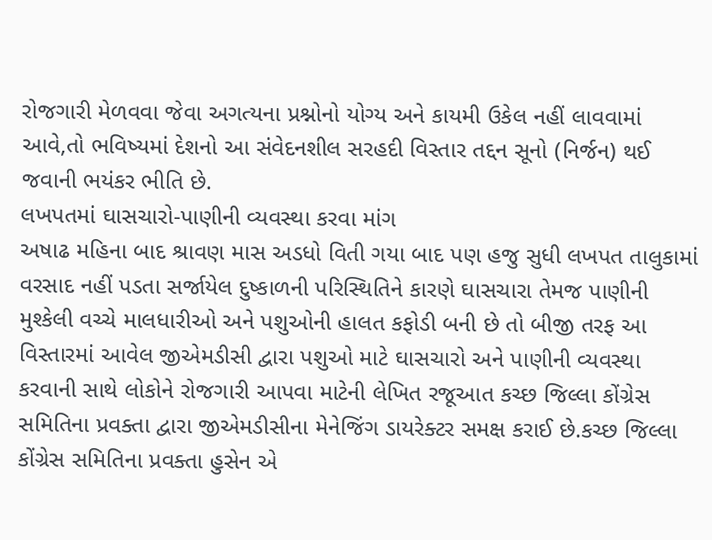રોજગારી મેળવવા જેવા અગત્યના પ્રશ્નોનો યોગ્ય અને કાયમી ઉકેલ નહીં લાવવામાં આવે,તો ભવિષ્યમાં દેશનો આ સંવેદનશીલ સરહદી વિસ્તાર તદ્દન સૂનો (નિર્જન) થઈ જવાની ભયંકર ભીતિ છે.
લખપતમાં ઘાસચારો-પાણીની વ્યવસ્થા કરવા માંગ
અષાઢ મહિના બાદ શ્રાવણ માસ અડધો વિતી ગયા બાદ પણ હજુ સુધી લખપત તાલુકામાં વરસાદ નહીં પડતા સર્જાયેલ દુષ્કાળની પરિસ્થિતિને કારણે ઘાસચારા તેમજ પાણીની મુશ્કેલી વચ્ચે માલધારીઓ અને પશુઓની હાલત કફોડી બની છે તો બીજી તરફ આ વિસ્તારમાં આવેલ જીએમડીસી દ્વારા પશુઓ માટે ઘાસચારો અને પાણીની વ્યવસ્થા કરવાની સાથે લોકોને રોજગારી આપવા માટેની લેખિત રજૂઆત કચ્છ જિલ્લા કોંગ્રેસ સમિતિના પ્રવક્તા દ્વારા જીએમડીસીના મેનેજિંગ ડાયરેક્ટર સમક્ષ કરાઈ છે.કચ્છ જિલ્લા કોંગ્રેસ સમિતિના પ્રવક્તા હુસેન એ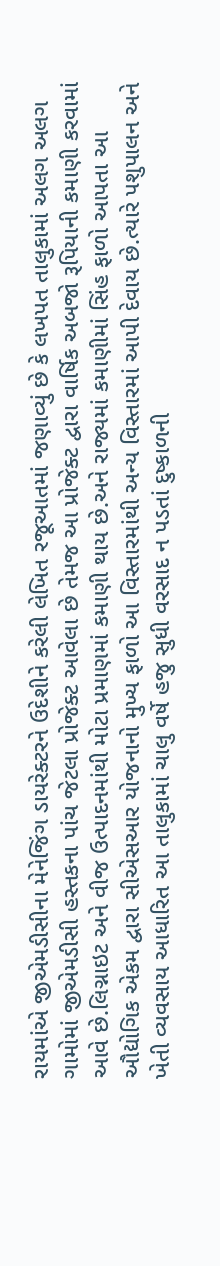રાયમાંએ જીએમડીસીના મેનેજિંગ ડાયરેક્ટરને ઉદેશીને કરેલી લેખિત રજૂઆતમાં જણાવ્યું છે કે લખપત તાલુકામાં અલગ અલગ ગામોમાં જીએમડીસી હસ્તકના પાંચ જેટલા પ્રોજેક્ટ આવેલા છે તેમજ આ પ્રોજેક્ટ દ્વારા વાર્ષિક અબજો રૂપિયાની કમાણી કરવામાં આવે છે.લિગ્નાઇટ અને વીજ ઉત્પાદનમાંથી મોટા પ્રમાણમાં કમાણી થાય છે.અને રાજ્યમાં કમાણીમાં સિંહ ફાળો આપતા આ ઔદ્યોગિક એકમ દ્વારા સીએસઆર યોજનાનો મુખ્ય ફાળો આ વિસ્તારમાંથી અન્ય વિસ્તારમાં આપી દેવાય છે.ત્યારે પશુપાલન અને ખેતી વ્યવસાય આધારિત આ તાલુકામાં ચાલુ વર્ષે હજુ સુધી વરસાદ ન પડતાં દુષ્કાળની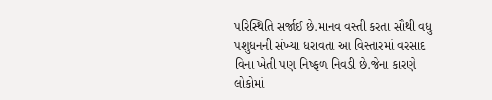પરિસ્થિતિ સર્જાઈ છે.માનવ વસ્તી કરતા સૌથી વધુ પશુધનની સંખ્યા ધરાવતા આ વિસ્તારમાં વરસાદ વિના ખેતી પણ નિષ્ફળ નિવડી છે.જેના કારણે લોકોમાં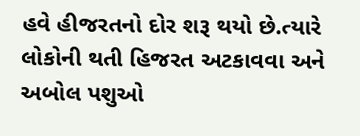હવે હીજરતનો દોર શરૂ થયો છે.ત્યારે લોકોની થતી હિજરત અટકાવવા અને અબોલ પશુઓ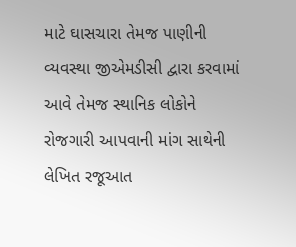માટે ઘાસચારા તેમજ પાણીની વ્યવસ્થા જીએમડીસી દ્વારા કરવામાં આવે તેમજ સ્થાનિક લોકોને રોજગારી આપવાની માંગ સાથેની લેખિત રજૂઆત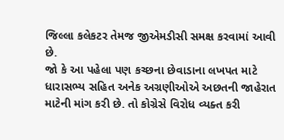જિલ્લા કલેકટર તેમજ જીએમડીસી સમક્ષ કરવામાં આવી છે.
જો કે આ પહેલા પણ કચ્છના છેવાડાના લખપત માટે ધારાસભ્ય સહિત અનેક અગ્રણીઓએ અછતની જાહેરાત માટેની માંગ કરી છે. તો કોગ્રેસે વિરોધ વ્યક્ત કરી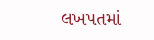લખપતમાં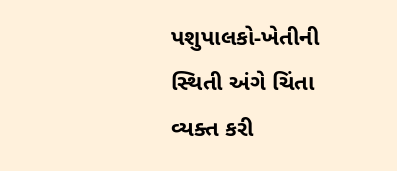પશુપાલકો-ખેતીની સ્થિતી અંગે ચિંતા વ્યક્ત કરી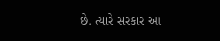છે. ત્યારે સરકાર આ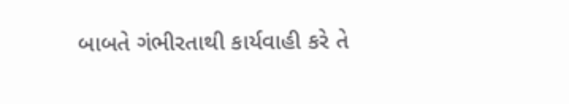બાબતે ગંભીરતાથી કાર્યવાહી કરે તે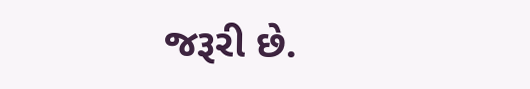જરૂરી છે.